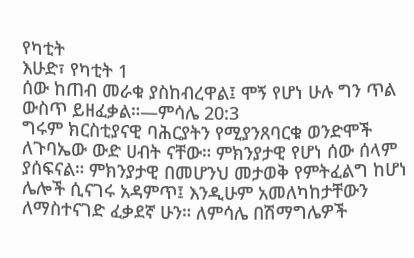የካቲት
እሁድ፣ የካቲት 1
ሰው ከጠብ መራቁ ያስከብረዋል፤ ሞኝ የሆነ ሁሉ ግን ጥል ውስጥ ይዘፈቃል።—ምሳሌ 20:3
ግሩም ክርስቲያናዊ ባሕርያትን የሚያንጸባርቁ ወንድሞች ለጉባኤው ውድ ሀብት ናቸው። ምክንያታዊ የሆነ ሰው ሰላም ያሰፍናል። ምክንያታዊ በመሆንህ መታወቅ የምትፈልግ ከሆነ ሌሎች ሲናገሩ አዳምጥ፤ እንዲሁም አመለካከታቸውን ለማስተናገድ ፈቃደኛ ሁን። ለምሳሌ በሽማግሌዎች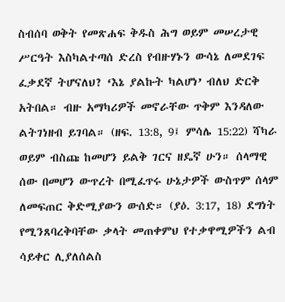ስብሰባ ወቅት የመጽሐፍ ቅዱስ ሕግ ወይም መሠረታዊ ሥርዓት እስካልተጣሰ ድረስ የብዙሃኑን ውሳኔ ለመደገፍ ፈቃደኛ ትሆናለህ? ‘እኔ ያልኩት ካልሆነ’ ብለህ ድርቅ አትበል። ብዙ አማካሪዎች መኖራቸው ጥቅም እንዳለው ልትገነዘብ ይገባል። (ዘፍ. 13:8, 9፤ ምሳሌ 15:22) ሻካራ ወይም ብስጩ ከመሆን ይልቅ ገርና ዘዴኛ ሁን። ሰላማዊ ሰው በመሆን ውጥረት በሚፈጥሩ ሁኔታዎች ውስጥም ሰላም ለመፍጠር ቅድሚያውን ውሰድ። (ያዕ. 3:17, 18) ደግነት የሚንጸባረቅባቸው ቃላት መጠቀምህ የተቃዋሚዎችን ልብ ሳይቀር ሊያለሰልስ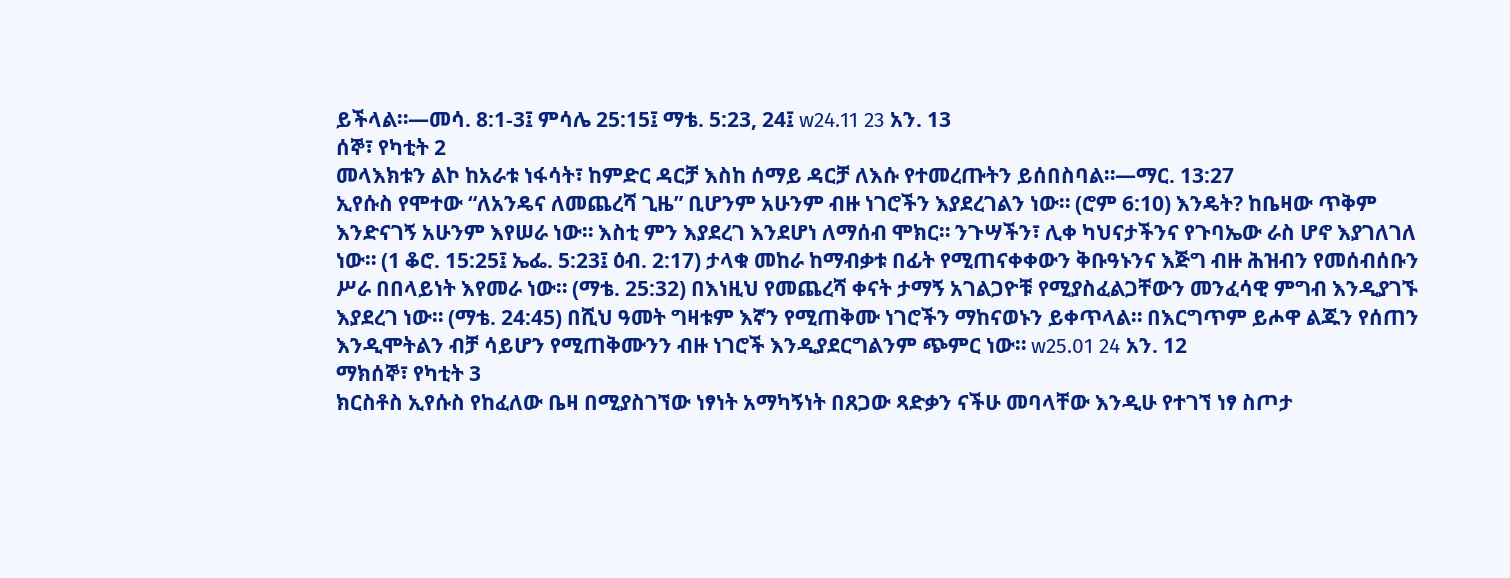ይችላል።—መሳ. 8:1-3፤ ምሳሌ 25:15፤ ማቴ. 5:23, 24፤ w24.11 23 አን. 13
ሰኞ፣ የካቲት 2
መላእክቱን ልኮ ከአራቱ ነፋሳት፣ ከምድር ዳርቻ እስከ ሰማይ ዳርቻ ለእሱ የተመረጡትን ይሰበስባል።—ማር. 13:27
ኢየሱስ የሞተው “ለአንዴና ለመጨረሻ ጊዜ” ቢሆንም አሁንም ብዙ ነገሮችን እያደረገልን ነው። (ሮም 6:10) እንዴት? ከቤዛው ጥቅም እንድናገኝ አሁንም እየሠራ ነው። እስቲ ምን እያደረገ እንደሆነ ለማሰብ ሞክር። ንጉሣችን፣ ሊቀ ካህናታችንና የጉባኤው ራስ ሆኖ እያገለገለ ነው። (1 ቆሮ. 15:25፤ ኤፌ. 5:23፤ ዕብ. 2:17) ታላቁ መከራ ከማብቃቱ በፊት የሚጠናቀቀውን ቅቡዓኑንና እጅግ ብዙ ሕዝብን የመሰብሰቡን ሥራ በበላይነት እየመራ ነው። (ማቴ. 25:32) በእነዚህ የመጨረሻ ቀናት ታማኝ አገልጋዮቹ የሚያስፈልጋቸውን መንፈሳዊ ምግብ እንዲያገኙ እያደረገ ነው። (ማቴ. 24:45) በሺህ ዓመት ግዛቱም እኛን የሚጠቅሙ ነገሮችን ማከናወኑን ይቀጥላል። በእርግጥም ይሖዋ ልጁን የሰጠን እንዲሞትልን ብቻ ሳይሆን የሚጠቅሙንን ብዙ ነገሮች እንዲያደርግልንም ጭምር ነው። w25.01 24 አን. 12
ማክሰኞ፣ የካቲት 3
ክርስቶስ ኢየሱስ የከፈለው ቤዛ በሚያስገኘው ነፃነት አማካኝነት በጸጋው ጻድቃን ናችሁ መባላቸው እንዲሁ የተገኘ ነፃ ስጦታ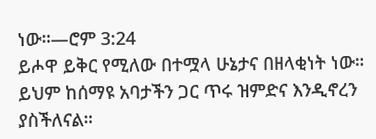ነው።—ሮም 3:24
ይሖዋ ይቅር የሚለው በተሟላ ሁኔታና በዘላቂነት ነው። ይህም ከሰማዩ አባታችን ጋር ጥሩ ዝምድና እንዲኖረን ያስችለናል።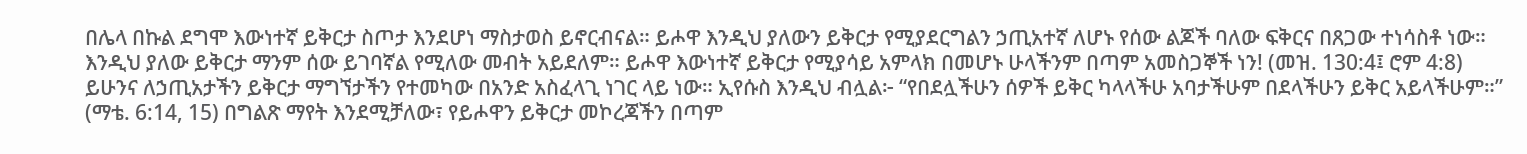በሌላ በኩል ደግሞ እውነተኛ ይቅርታ ስጦታ እንደሆነ ማስታወስ ይኖርብናል። ይሖዋ እንዲህ ያለውን ይቅርታ የሚያደርግልን ኃጢአተኛ ለሆኑ የሰው ልጆች ባለው ፍቅርና በጸጋው ተነሳስቶ ነው። እንዲህ ያለው ይቅርታ ማንም ሰው ይገባኛል የሚለው መብት አይደለም። ይሖዋ እውነተኛ ይቅርታ የሚያሳይ አምላክ በመሆኑ ሁላችንም በጣም አመስጋኞች ነን! (መዝ. 130:4፤ ሮም 4:8) ይሁንና ለኃጢአታችን ይቅርታ ማግኘታችን የተመካው በአንድ አስፈላጊ ነገር ላይ ነው። ኢየሱስ እንዲህ ብሏል፦ “የበደሏችሁን ሰዎች ይቅር ካላላችሁ አባታችሁም በደላችሁን ይቅር አይላችሁም።” (ማቴ. 6:14, 15) በግልጽ ማየት እንደሚቻለው፣ የይሖዋን ይቅርታ መኮረጃችን በጣም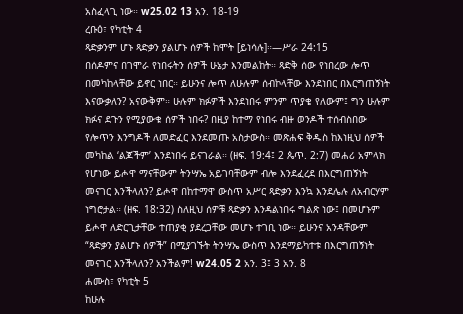አስፈላጊ ነው። w25.02 13 አን. 18-19
ረቡዕ፣ የካቲት 4
ጻድቃንም ሆኑ ጻድቃን ያልሆኑ ሰዎች ከሞት [ይነሳሉ]።—ሥራ 24:15
በሰዶምና በገሞራ የነበሩትን ሰዎች ሁኔታ እንመልከት። ጻድቅ ሰው የነበረው ሎጥ በመካከላቸው ይኖር ነበር። ይሁንና ሎጥ ለሁሉም ሰብኮላቸው እንደነበር በእርግጠኝነት እናውቃለን? አናውቅም። ሁሉም ክፉዎች እንደነበሩ ምንም ጥያቄ የለውም፤ ግን ሁሉም ክፉና ደጉን የሚያውቁ ሰዎች ነበሩ? በዚያ ከተማ የነበሩ ብዙ ወንዶች ተሰብስበው የሎጥን እንግዶች ለመድፈር እንደመጡ አስታውስ። መጽሐፍ ቅዱስ ከእነዚህ ሰዎች መካከል ‘ልጆችም’ እንደነበሩ ይናገራል። (ዘፍ. 19:4፤ 2 ጴጥ. 2:7) መሐሪ አምላክ የሆነው ይሖዋ ማናቸውም ትንሣኤ አይገባቸውም ብሎ እንደፈረደ በእርግጠኝነት መናገር እንችላለን? ይሖዋ በከተማዋ ውስጥ አሥር ጻድቃን እንኳ እንደሌሉ ለአብርሃም ነግሮታል። (ዘፍ. 18:32) ስለዚህ ሰዎቹ ጻድቃን እንዳልነበሩ ግልጽ ነው፤ በመሆኑም ይሖዋ ለድርጊታቸው ተጠያቂ ያደረጋቸው መሆኑ ተገቢ ነው። ይሁንና አንዳቸውም “ጻድቃን ያልሆኑ ሰዎች” በሚያገኙት ትንሣኤ ውስጥ እንደማይካተቱ በእርግጠኝነት መናገር እንችላለን? አንችልም! w24.05 2 አን. 3፤ 3 አን. 8
ሐሙስ፣ የካቲት 5
ከሁሉ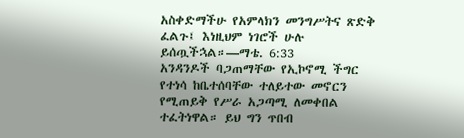አስቀድማችሁ የአምላክን መንግሥትና ጽድቅ ፈልጉ፤ እነዚህም ነገሮች ሁሉ ይሰጧችኋል።—ማቴ. 6:33
አንዳንዶች ባጋጠማቸው የኢኮኖሚ ችግር የተነሳ ከቤተሰባቸው ተለይተው መኖርን የሚጠይቅ የሥራ አጋጣሚ ለመቀበል ተፈትነዋል። ይህ ግን ጥበብ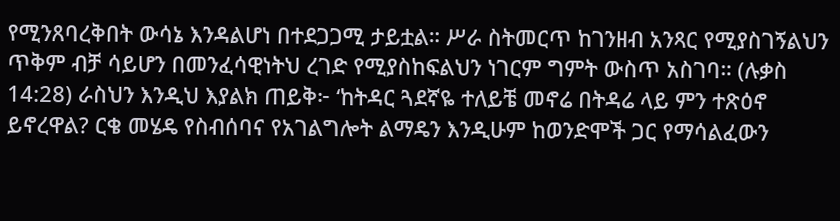የሚንጸባረቅበት ውሳኔ እንዳልሆነ በተደጋጋሚ ታይቷል። ሥራ ስትመርጥ ከገንዘብ አንጻር የሚያስገኝልህን ጥቅም ብቻ ሳይሆን በመንፈሳዊነትህ ረገድ የሚያስከፍልህን ነገርም ግምት ውስጥ አስገባ። (ሉቃስ 14:28) ራስህን እንዲህ እያልክ ጠይቅ፦ ‘ከትዳር ጓደኛዬ ተለይቼ መኖሬ በትዳሬ ላይ ምን ተጽዕኖ ይኖረዋል? ርቄ መሄዴ የስብሰባና የአገልግሎት ልማዴን እንዲሁም ከወንድሞች ጋር የማሳልፈውን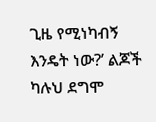ጊዜ የሚነካብኝ እንዴት ነው?’ ልጆች ካሉህ ደግሞ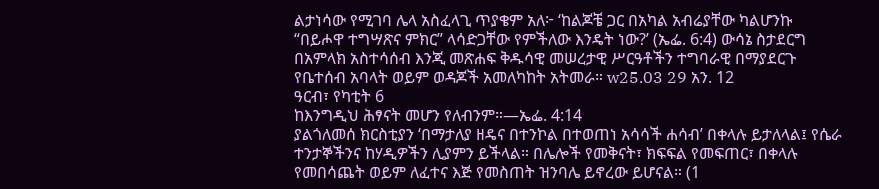ልታነሳው የሚገባ ሌላ አስፈላጊ ጥያቄም አለ፦ ‘ከልጆቼ ጋር በአካል አብሬያቸው ካልሆንኩ “በይሖዋ ተግሣጽና ምክር” ላሳድጋቸው የምችለው እንዴት ነው?’ (ኤፌ. 6:4) ውሳኔ ስታደርግ በአምላክ አስተሳሰብ እንጂ መጽሐፍ ቅዱሳዊ መሠረታዊ ሥርዓቶችን ተግባራዊ በማያደርጉ የቤተሰብ አባላት ወይም ወዳጆች አመለካከት አትመራ። w25.03 29 አን. 12
ዓርብ፣ የካቲት 6
ከእንግዲህ ሕፃናት መሆን የለብንም።—ኤፌ. 4:14
ያልጎለመሰ ክርስቲያን ‘በማታለያ ዘዴና በተንኮል በተወጠነ አሳሳች ሐሳብ’ በቀላሉ ይታለላል፤ የሴራ ተንታኞችንና ከሃዲዎችን ሊያምን ይችላል። በሌሎች የመቅናት፣ ክፍፍል የመፍጠር፣ በቀላሉ የመበሳጨት ወይም ለፈተና እጅ የመስጠት ዝንባሌ ይኖረው ይሆናል። (1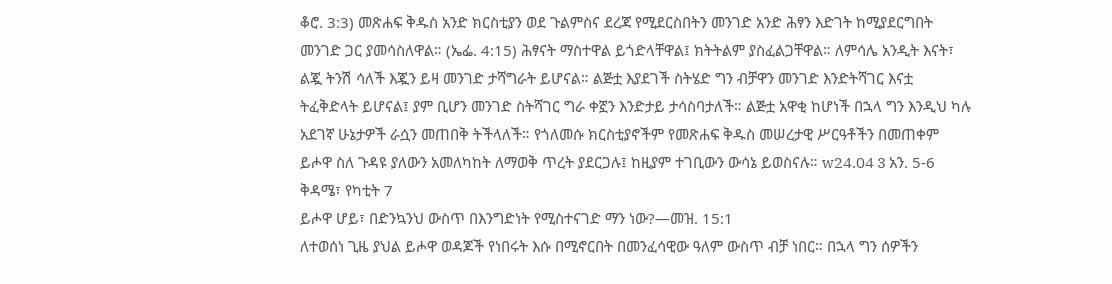ቆሮ. 3:3) መጽሐፍ ቅዱስ አንድ ክርስቲያን ወደ ጉልምስና ደረጃ የሚደርስበትን መንገድ አንድ ሕፃን እድገት ከሚያደርግበት መንገድ ጋር ያመሳስለዋል። (ኤፌ. 4:15) ሕፃናት ማስተዋል ይጎድላቸዋል፤ ክትትልም ያስፈልጋቸዋል። ለምሳሌ አንዲት እናት፣ ልጇ ትንሽ ሳለች እጇን ይዛ መንገድ ታሻግራት ይሆናል። ልጅቷ እያደገች ስትሄድ ግን ብቻዋን መንገድ እንድትሻገር እናቷ ትፈቅድላት ይሆናል፤ ያም ቢሆን መንገድ ስትሻገር ግራ ቀኟን እንድታይ ታሳስባታለች። ልጅቷ አዋቂ ከሆነች በኋላ ግን እንዲህ ካሉ አደገኛ ሁኔታዎች ራሷን መጠበቅ ትችላለች። የጎለመሱ ክርስቲያኖችም የመጽሐፍ ቅዱስ መሠረታዊ ሥርዓቶችን በመጠቀም ይሖዋ ስለ ጉዳዩ ያለውን አመለካከት ለማወቅ ጥረት ያደርጋሉ፤ ከዚያም ተገቢውን ውሳኔ ይወስናሉ። w24.04 3 አን. 5-6
ቅዳሜ፣ የካቲት 7
ይሖዋ ሆይ፣ በድንኳንህ ውስጥ በእንግድነት የሚስተናገድ ማን ነው?—መዝ. 15:1
ለተወሰነ ጊዜ ያህል ይሖዋ ወዳጆች የነበሩት እሱ በሚኖርበት በመንፈሳዊው ዓለም ውስጥ ብቻ ነበር። በኋላ ግን ሰዎችን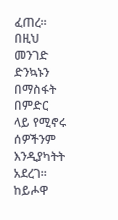ፈጠረ። በዚህ መንገድ ድንኳኑን በማስፋት በምድር ላይ የሚኖሩ ሰዎችንም እንዲያካትት አደረገ። ከይሖዋ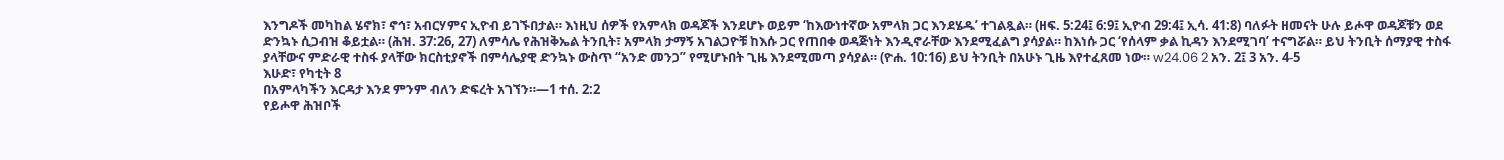እንግዶች መካከል ሄኖክ፣ ኖኅ፣ አብርሃምና ኢዮብ ይገኙበታል። እነዚህ ሰዎች የአምላክ ወዳጆች እንደሆኑ ወይም ‘ከእውነተኛው አምላክ ጋር እንደሄዱ’ ተገልጿል። (ዘፍ. 5:24፤ 6:9፤ ኢዮብ 29:4፤ ኢሳ. 41:8) ባለፉት ዘመናት ሁሉ ይሖዋ ወዳጆቹን ወደ ድንኳኑ ሲጋብዝ ቆይቷል። (ሕዝ. 37:26, 27) ለምሳሌ የሕዝቅኤል ትንቢት፣ አምላክ ታማኝ አገልጋዮቹ ከእሱ ጋር የጠበቀ ወዳጅነት እንዲኖራቸው እንደሚፈልግ ያሳያል። ከእነሱ ጋር ‘የሰላም ቃል ኪዳን እንደሚገባ’ ተናግሯል። ይህ ትንቢት ሰማያዊ ተስፋ ያላቸውና ምድራዊ ተስፋ ያላቸው ክርስቲያኖች በምሳሌያዊ ድንኳኑ ውስጥ “አንድ መንጋ” የሚሆኑበት ጊዜ እንደሚመጣ ያሳያል። (ዮሐ. 10:16) ይህ ትንቢት በአሁኑ ጊዜ እየተፈጸመ ነው። w24.06 2 አን. 2፤ 3 አን. 4-5
እሁድ፣ የካቲት 8
በአምላካችን እርዳታ እንደ ምንም ብለን ድፍረት አገኘን።—1 ተሰ. 2:2
የይሖዋ ሕዝቦች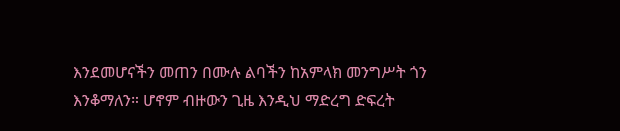እንደመሆናችን መጠን በሙሉ ልባችን ከአምላክ መንግሥት ጎን እንቆማለን። ሆኖም ብዙውን ጊዜ እንዲህ ማድረግ ድፍረት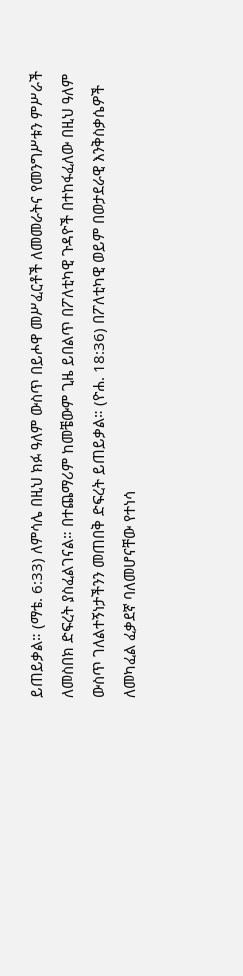ይጠይቃል። (ማቴ. 6:33) ለምሳሌ በዚህ ክፉ ዓለም ውስጥ በይሖዋ መሥፈርቶች ለመመራትና የመንግሥቱን ምሥራች ለመስበክ ድፍረት ያስፈልገናል። በተጨማሪም ከመቼውም ጊዜ ይበልጥ በፖለቲካዊ ጉዳዮች በተከፋፈለው በዚህ ዓለም ውስጥ ገለልተኝነታችንን መጠበቅ ድፍረት ይጠይቃል። (ዮሐ. 18:36) በፖለቲካዊ ወይም በወታደራዊ እንቅስቃሴዎች ለመካፈል ፈቃደኛ ባለመሆናቸው የተነሳ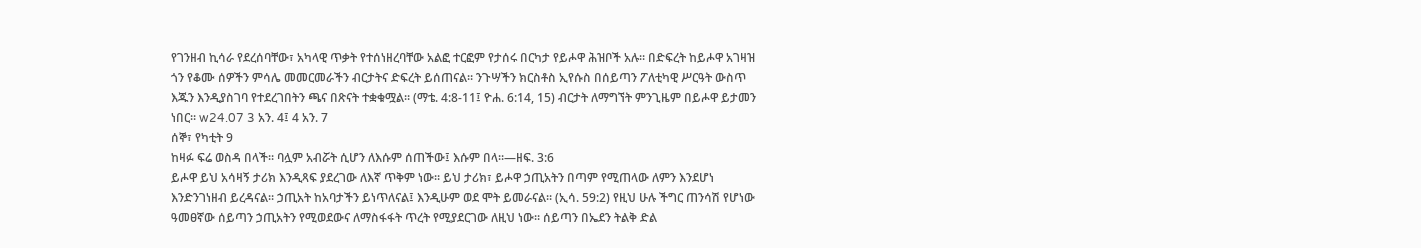የገንዘብ ኪሳራ የደረሰባቸው፣ አካላዊ ጥቃት የተሰነዘረባቸው አልፎ ተርፎም የታሰሩ በርካታ የይሖዋ ሕዝቦች አሉ። በድፍረት ከይሖዋ አገዛዝ ጎን የቆሙ ሰዎችን ምሳሌ መመርመራችን ብርታትና ድፍረት ይሰጠናል። ንጉሣችን ክርስቶስ ኢየሱስ በሰይጣን ፖለቲካዊ ሥርዓት ውስጥ እጁን እንዲያስገባ የተደረገበትን ጫና በጽናት ተቋቁሟል። (ማቴ. 4:8-11፤ ዮሐ. 6:14, 15) ብርታት ለማግኘት ምንጊዜም በይሖዋ ይታመን ነበር። w24.07 3 አን. 4፤ 4 አን. 7
ሰኞ፣ የካቲት 9
ከዛፉ ፍሬ ወስዳ በላች። ባሏም አብሯት ሲሆን ለእሱም ሰጠችው፤ እሱም በላ።—ዘፍ. 3:6
ይሖዋ ይህ አሳዛኝ ታሪክ እንዲጻፍ ያደረገው ለእኛ ጥቅም ነው። ይህ ታሪክ፣ ይሖዋ ኃጢአትን በጣም የሚጠላው ለምን እንደሆነ እንድንገነዘብ ይረዳናል። ኃጢአት ከአባታችን ይነጥለናል፤ እንዲሁም ወደ ሞት ይመራናል። (ኢሳ. 59:2) የዚህ ሁሉ ችግር ጠንሳሽ የሆነው ዓመፀኛው ሰይጣን ኃጢአትን የሚወደውና ለማስፋፋት ጥረት የሚያደርገው ለዚህ ነው። ሰይጣን በኤደን ትልቅ ድል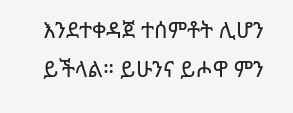እንደተቀዳጀ ተሰምቶት ሊሆን ይችላል። ይሁንና ይሖዋ ምን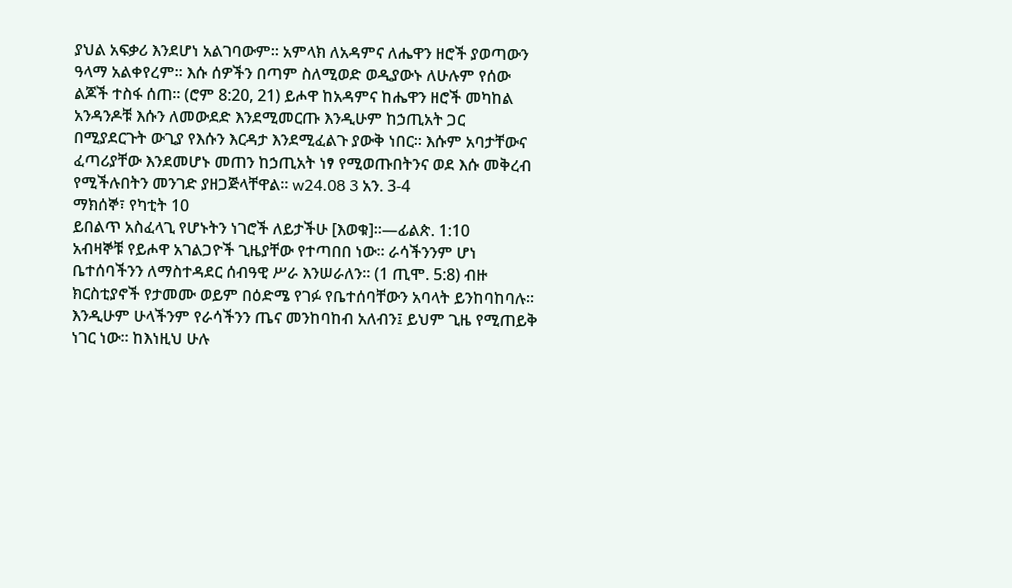ያህል አፍቃሪ እንደሆነ አልገባውም። አምላክ ለአዳምና ለሔዋን ዘሮች ያወጣውን ዓላማ አልቀየረም። እሱ ሰዎችን በጣም ስለሚወድ ወዲያውኑ ለሁሉም የሰው ልጆች ተስፋ ሰጠ። (ሮም 8:20, 21) ይሖዋ ከአዳምና ከሔዋን ዘሮች መካከል አንዳንዶቹ እሱን ለመውደድ እንደሚመርጡ እንዲሁም ከኃጢአት ጋር በሚያደርጉት ውጊያ የእሱን እርዳታ እንደሚፈልጉ ያውቅ ነበር። እሱም አባታቸውና ፈጣሪያቸው እንደመሆኑ መጠን ከኃጢአት ነፃ የሚወጡበትንና ወደ እሱ መቅረብ የሚችሉበትን መንገድ ያዘጋጅላቸዋል። w24.08 3 አን. 3-4
ማክሰኞ፣ የካቲት 10
ይበልጥ አስፈላጊ የሆኑትን ነገሮች ለይታችሁ [እወቁ]።—ፊልጵ. 1:10
አብዛኞቹ የይሖዋ አገልጋዮች ጊዜያቸው የተጣበበ ነው። ራሳችንንም ሆነ ቤተሰባችንን ለማስተዳደር ሰብዓዊ ሥራ እንሠራለን። (1 ጢሞ. 5:8) ብዙ ክርስቲያኖች የታመሙ ወይም በዕድሜ የገፉ የቤተሰባቸውን አባላት ይንከባከባሉ። እንዲሁም ሁላችንም የራሳችንን ጤና መንከባከብ አለብን፤ ይህም ጊዜ የሚጠይቅ ነገር ነው። ከእነዚህ ሁሉ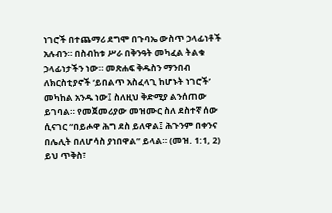ነገሮች በተጨማሪ ደግሞ በጉባኤ ውስጥ ኃላፊነቶች አሉብን። በስብከቱ ሥራ በቅንዓት መካፈል ትልቁ ኃላፊነታችን ነው። መጽሐፍ ቅዱስን ማንበብ ለክርስቲያኖች ‘ይበልጥ አስፈላጊ ከሆኑት ነገሮች’ መካከል አንዱ ነው፤ ስለዚህ ቅድሚያ ልንሰጠው ይገባል። የመጀመሪያው መዝሙር ስለ ደስተኛ ሰው ሲናገር “በይሖዋ ሕግ ደስ ይለዋል፤ ሕጉንም በቀንና በሌሊት በለሆሳስ ያነበዋል” ይላል። (መዝ. 1:1, 2) ይህ ጥቅስ፣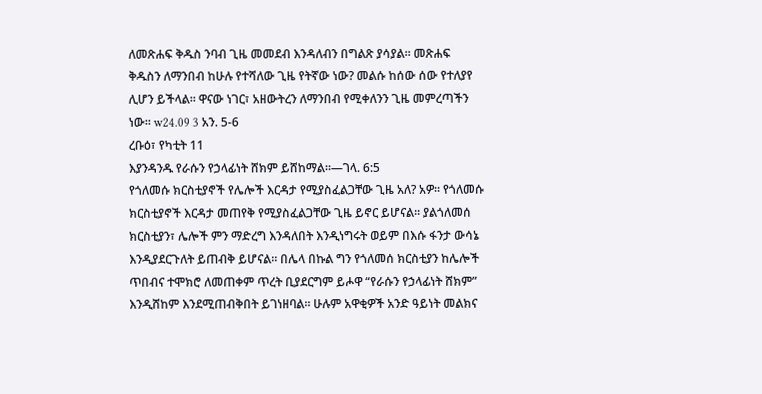ለመጽሐፍ ቅዱስ ንባብ ጊዜ መመደብ እንዳለብን በግልጽ ያሳያል። መጽሐፍ ቅዱስን ለማንበብ ከሁሉ የተሻለው ጊዜ የትኛው ነው? መልሱ ከሰው ሰው የተለያየ ሊሆን ይችላል። ዋናው ነገር፣ አዘውትረን ለማንበብ የሚቀለንን ጊዜ መምረጣችን ነው። w24.09 3 አን. 5-6
ረቡዕ፣ የካቲት 11
እያንዳንዱ የራሱን የኃላፊነት ሸክም ይሸከማል።—ገላ. 6:5
የጎለመሱ ክርስቲያኖች የሌሎች እርዳታ የሚያስፈልጋቸው ጊዜ አለ? አዎ። የጎለመሱ ክርስቲያኖች እርዳታ መጠየቅ የሚያስፈልጋቸው ጊዜ ይኖር ይሆናል። ያልጎለመሰ ክርስቲያን፣ ሌሎች ምን ማድረግ እንዳለበት እንዲነግሩት ወይም በእሱ ፋንታ ውሳኔ እንዲያደርጉለት ይጠብቅ ይሆናል። በሌላ በኩል ግን የጎለመሰ ክርስቲያን ከሌሎች ጥበብና ተሞክሮ ለመጠቀም ጥረት ቢያደርግም ይሖዋ “የራሱን የኃላፊነት ሸክም” እንዲሸከም እንደሚጠብቅበት ይገነዘባል። ሁሉም አዋቂዎች አንድ ዓይነት መልክና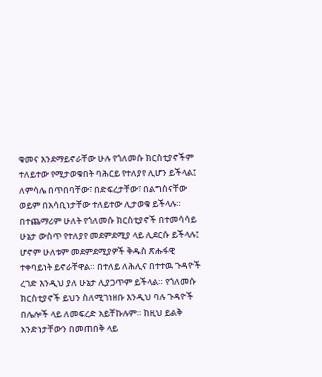ቁመና እንደማይኖራቸው ሁሉ የጎለመሱ ክርስቲያኖችም ተለይተው የሚታወቁበት ባሕርይ የተለያየ ሊሆን ይችላል፤ ለምሳሌ በጥበባቸው፣ በድፍረታቸው፣ በልግስናቸው ወይም በአሳቢነታቸው ተለይተው ሊታወቁ ይችላሉ። በተጨማሪም ሁለት የጎለመሱ ክርስቲያኖች በተመሳሳይ ሁኔታ ውስጥ የተለያየ መደምደሚያ ላይ ሊደርሱ ይችላሉ፤ ሆኖም ሁለቱም መደምደሚያዎች ቅዱስ ጽሑፋዊ ተቀባይነት ይኖራቸዋል። በተለይ ለሕሊና በተተዉ ጉዳዮች ረገድ እንዲህ ያለ ሁኔታ ሊያጋጥም ይችላል። የጎለመሱ ክርስቲያኖች ይህን ስለሚገነዘቡ እንዲህ ባሉ ጉዳዮች በሌሎች ላይ ለመፍረድ አይቸኩሉም። ከዚህ ይልቅ አንድነታቸውን በመጠበቅ ላይ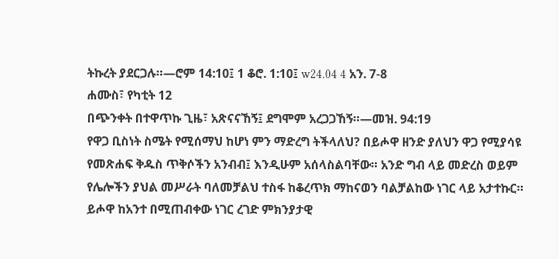ትኩረት ያደርጋሉ።—ሮም 14:10፤ 1 ቆሮ. 1:10፤ w24.04 4 አን. 7-8
ሐሙስ፣ የካቲት 12
በጭንቀት በተዋጥኩ ጊዜ፣ አጽናናኸኝ፤ ደግሞም አረጋጋኸኝ።—መዝ. 94:19
የዋጋ ቢስነት ስሜት የሚሰማህ ከሆነ ምን ማድረግ ትችላለህ? በይሖዋ ዘንድ ያለህን ዋጋ የሚያሳዩ የመጽሐፍ ቅዱስ ጥቅሶችን አንብብ፤ እንዲሁም አሰላስልባቸው። አንድ ግብ ላይ መድረስ ወይም የሌሎችን ያህል መሥራት ባለመቻልህ ተስፋ ከቆረጥክ ማከናወን ባልቻልከው ነገር ላይ አታተኩር። ይሖዋ ከአንተ በሚጠብቀው ነገር ረገድ ምክንያታዊ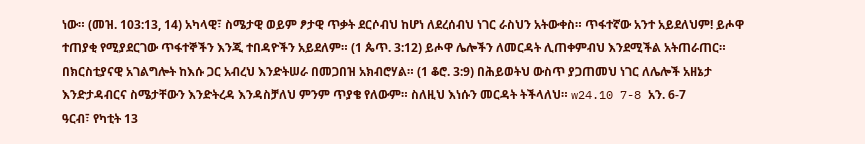ነው። (መዝ. 103:13, 14) አካላዊ፣ ስሜታዊ ወይም ፆታዊ ጥቃት ደርሶብህ ከሆነ ለደረሰብህ ነገር ራስህን አትውቀስ። ጥፋተኛው አንተ አይደለህም! ይሖዋ ተጠያቂ የሚያደርገው ጥፋተኞችን እንጂ ተበዳዮችን አይደለም። (1 ጴጥ. 3:12) ይሖዋ ሌሎችን ለመርዳት ሊጠቀምብህ እንደሚችል አትጠራጠር። በክርስቲያናዊ አገልግሎት ከእሱ ጋር አብረህ እንድትሠራ በመጋበዝ አክብሮሃል። (1 ቆሮ. 3:9) በሕይወትህ ውስጥ ያጋጠመህ ነገር ለሌሎች አዘኔታ እንድታዳብርና ስሜታቸውን እንድትረዳ እንዳስቻለህ ምንም ጥያቄ የለውም። ስለዚህ እነሱን መርዳት ትችላለህ። w24.10 7-8 አን. 6-7
ዓርብ፣ የካቲት 13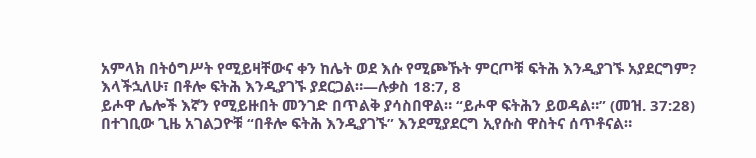አምላክ በትዕግሥት የሚይዛቸውና ቀን ከሌት ወደ እሱ የሚጮኹት ምርጦቹ ፍትሕ እንዲያገኙ አያደርግም? እላችኋለሁ፣ በቶሎ ፍትሕ እንዲያገኙ ያደርጋል።—ሉቃስ 18:7, 8
ይሖዋ ሌሎች እኛን የሚይዙበት መንገድ በጥልቅ ያሳስበዋል። “ይሖዋ ፍትሕን ይወዳል።” (መዝ. 37:28) በተገቢው ጊዜ አገልጋዮቹ “በቶሎ ፍትሕ እንዲያገኙ” እንደሚያደርግ ኢየሱስ ዋስትና ሰጥቶናል።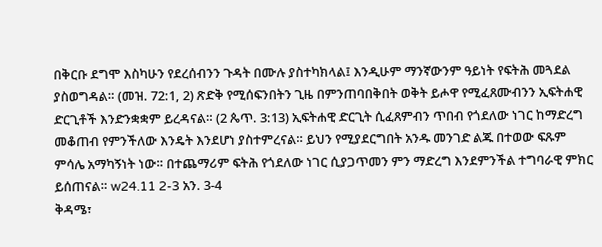በቅርቡ ደግሞ እስካሁን የደረሰብንን ጉዳት በሙሉ ያስተካክላል፤ እንዲሁም ማንኛውንም ዓይነት የፍትሕ መጓደል ያስወግዳል። (መዝ. 72:1, 2) ጽድቅ የሚሰፍንበትን ጊዜ በምንጠባበቅበት ወቅት ይሖዋ የሚፈጸሙብንን ኢፍትሐዊ ድርጊቶች እንድንቋቋም ይረዳናል። (2 ጴጥ. 3:13) ኢፍትሐዊ ድርጊት ሲፈጸምብን ጥበብ የጎደለው ነገር ከማድረግ መቆጠብ የምንችለው እንዴት እንደሆነ ያስተምረናል። ይህን የሚያደርግበት አንዱ መንገድ ልጁ በተወው ፍጹም ምሳሌ አማካኝነት ነው። በተጨማሪም ፍትሕ የጎደለው ነገር ሲያጋጥመን ምን ማድረግ እንደምንችል ተግባራዊ ምክር ይሰጠናል። w24.11 2-3 አን. 3-4
ቅዳሜ፣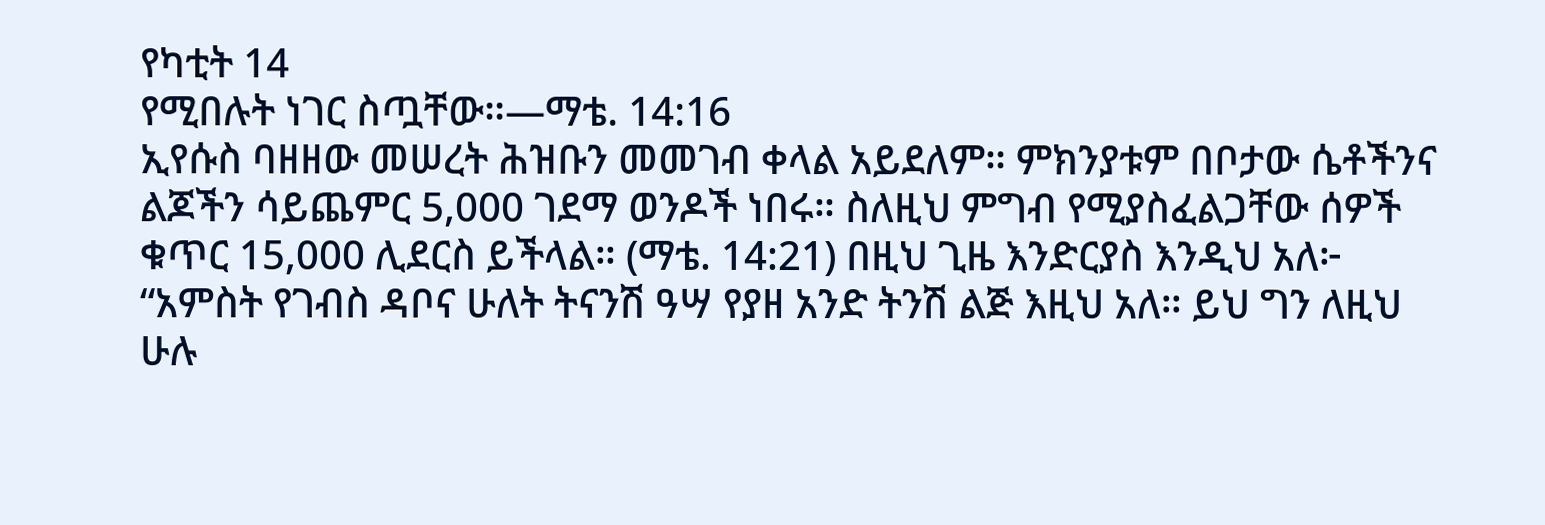የካቲት 14
የሚበሉት ነገር ስጧቸው።—ማቴ. 14:16
ኢየሱስ ባዘዘው መሠረት ሕዝቡን መመገብ ቀላል አይደለም። ምክንያቱም በቦታው ሴቶችንና ልጆችን ሳይጨምር 5,000 ገደማ ወንዶች ነበሩ። ስለዚህ ምግብ የሚያስፈልጋቸው ሰዎች ቁጥር 15,000 ሊደርስ ይችላል። (ማቴ. 14:21) በዚህ ጊዜ እንድርያስ እንዲህ አለ፦ “አምስት የገብስ ዳቦና ሁለት ትናንሽ ዓሣ የያዘ አንድ ትንሽ ልጅ እዚህ አለ። ይህ ግን ለዚህ ሁሉ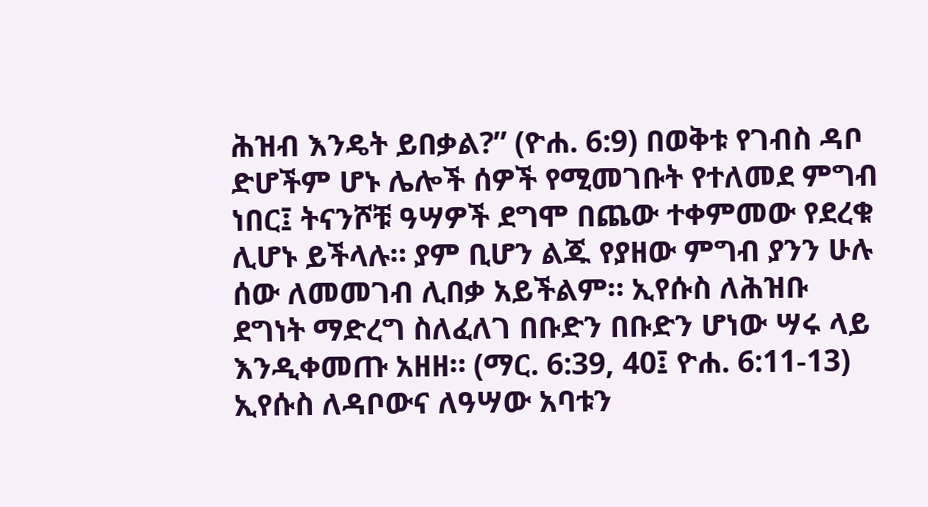ሕዝብ እንዴት ይበቃል?” (ዮሐ. 6:9) በወቅቱ የገብስ ዳቦ ድሆችም ሆኑ ሌሎች ሰዎች የሚመገቡት የተለመደ ምግብ ነበር፤ ትናንሾቹ ዓሣዎች ደግሞ በጨው ተቀምመው የደረቁ ሊሆኑ ይችላሉ። ያም ቢሆን ልጁ የያዘው ምግብ ያንን ሁሉ ሰው ለመመገብ ሊበቃ አይችልም። ኢየሱስ ለሕዝቡ ደግነት ማድረግ ስለፈለገ በቡድን በቡድን ሆነው ሣሩ ላይ እንዲቀመጡ አዘዘ። (ማር. 6:39, 40፤ ዮሐ. 6:11-13) ኢየሱስ ለዳቦውና ለዓሣው አባቱን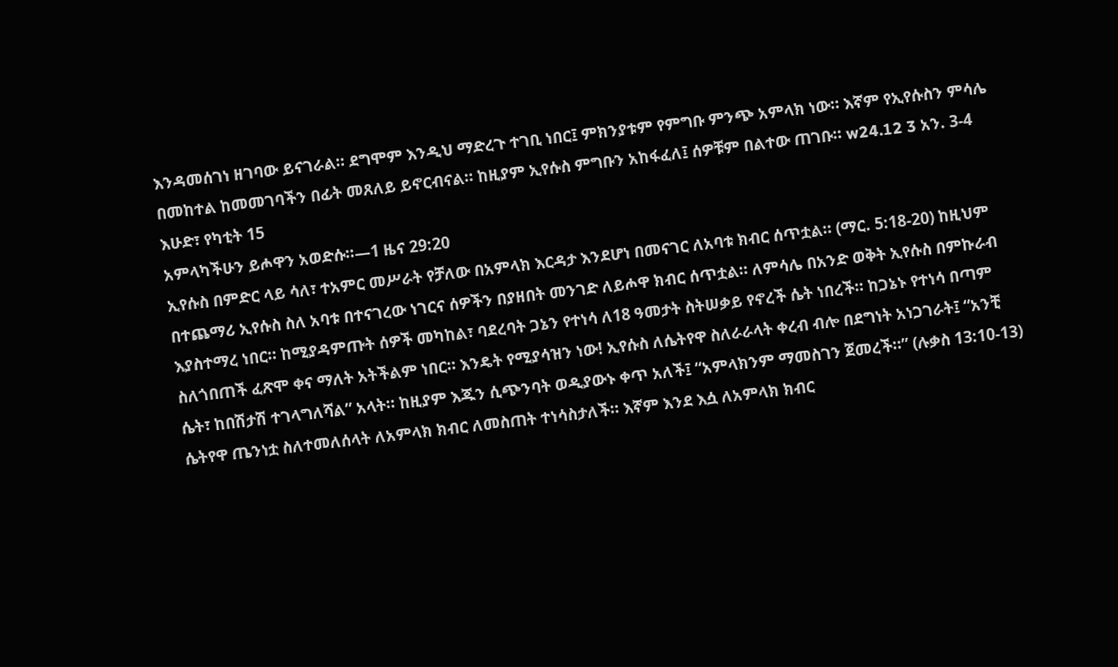እንዳመሰገነ ዘገባው ይናገራል። ደግሞም እንዲህ ማድረጉ ተገቢ ነበር፤ ምክንያቱም የምግቡ ምንጭ አምላክ ነው። እኛም የኢየሱስን ምሳሌ በመከተል ከመመገባችን በፊት መጸለይ ይኖርብናል። ከዚያም ኢየሱስ ምግቡን አከፋፈለ፤ ሰዎቹም በልተው ጠገቡ። w24.12 3 አን. 3-4
እሁድ፣ የካቲት 15
አምላካችሁን ይሖዋን አወድሱ።—1 ዜና 29:20
ኢየሱስ በምድር ላይ ሳለ፣ ተአምር መሥራት የቻለው በአምላክ እርዳታ እንደሆነ በመናገር ለአባቱ ክብር ሰጥቷል። (ማር. 5:18-20) ከዚህም በተጨማሪ ኢየሱስ ስለ አባቱ በተናገረው ነገርና ሰዎችን በያዘበት መንገድ ለይሖዋ ክብር ሰጥቷል። ለምሳሌ በአንድ ወቅት ኢየሱስ በምኩራብ እያስተማረ ነበር። ከሚያዳምጡት ሰዎች መካከል፣ ባደረባት ጋኔን የተነሳ ለ18 ዓመታት ስትሠቃይ የኖረች ሴት ነበረች። ከጋኔኑ የተነሳ በጣም ስለጎበጠች ፈጽሞ ቀና ማለት አትችልም ነበር። እንዴት የሚያሳዝን ነው! ኢየሱስ ለሴትየዋ ስለራራላት ቀረብ ብሎ በደግነት አነጋገራት፤ “አንቺ ሴት፣ ከበሽታሽ ተገላግለሻል” አላት። ከዚያም እጁን ሲጭንባት ወዲያውኑ ቀጥ አለች፤ “አምላክንም ማመስገን ጀመረች።” (ሉቃስ 13:10-13) ሴትየዋ ጤንነቷ ስለተመለሰላት ለአምላክ ክብር ለመስጠት ተነሳስታለች። እኛም እንደ እሷ ለአምላክ ክብር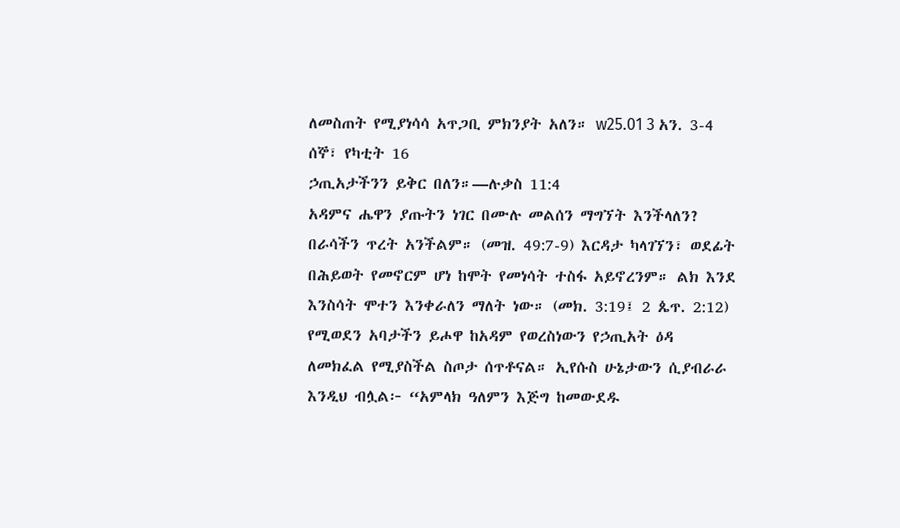ለመስጠት የሚያነሳሳ አጥጋቢ ምክንያት አለን። w25.01 3 አን. 3-4
ሰኞ፣ የካቲት 16
ኃጢአታችንን ይቅር በለን።—ሉቃስ 11:4
አዳምና ሔዋን ያጡትን ነገር በሙሉ መልሰን ማግኘት እንችላለን? በራሳችን ጥረት አንችልም። (መዝ. 49:7-9) እርዳታ ካላገኘን፣ ወደፊት በሕይወት የመኖርም ሆነ ከሞት የመነሳት ተስፋ አይኖረንም። ልክ እንደ እንስሳት ሞተን እንቀራለን ማለት ነው። (መክ. 3:19፤ 2 ጴጥ. 2:12) የሚወደን አባታችን ይሖዋ ከአዳም የወረስነውን የኃጢአት ዕዳ ለመክፈል የሚያስችል ስጦታ ሰጥቶናል። ኢየሱስ ሁኔታውን ሲያብራራ እንዲህ ብሏል፦ “አምላክ ዓለምን እጅግ ከመውደዱ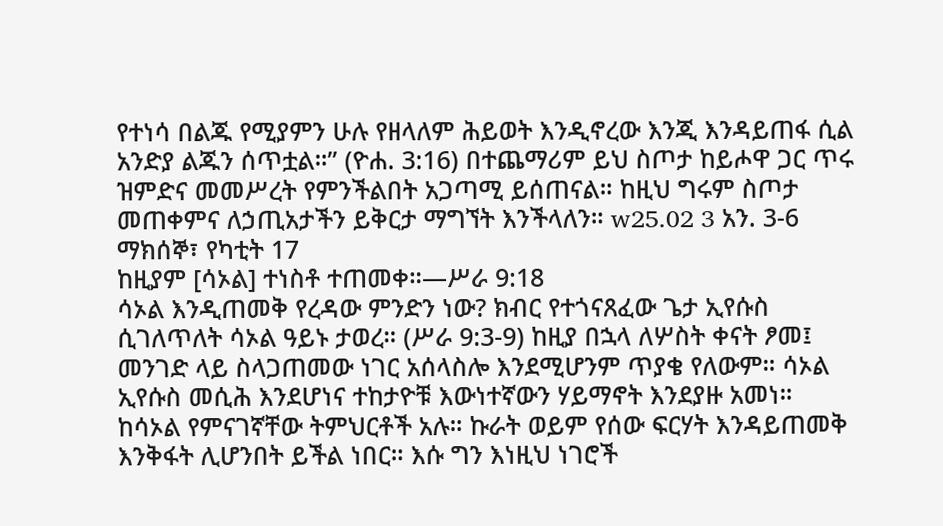የተነሳ በልጁ የሚያምን ሁሉ የዘላለም ሕይወት እንዲኖረው እንጂ እንዳይጠፋ ሲል አንድያ ልጁን ሰጥቷል።” (ዮሐ. 3:16) በተጨማሪም ይህ ስጦታ ከይሖዋ ጋር ጥሩ ዝምድና መመሥረት የምንችልበት አጋጣሚ ይሰጠናል። ከዚህ ግሩም ስጦታ መጠቀምና ለኃጢአታችን ይቅርታ ማግኘት እንችላለን። w25.02 3 አን. 3-6
ማክሰኞ፣ የካቲት 17
ከዚያም [ሳኦል] ተነስቶ ተጠመቀ።—ሥራ 9:18
ሳኦል እንዲጠመቅ የረዳው ምንድን ነው? ክብር የተጎናጸፈው ጌታ ኢየሱስ ሲገለጥለት ሳኦል ዓይኑ ታወረ። (ሥራ 9:3-9) ከዚያ በኋላ ለሦስት ቀናት ፆመ፤ መንገድ ላይ ስላጋጠመው ነገር አሰላስሎ እንደሚሆንም ጥያቄ የለውም። ሳኦል ኢየሱስ መሲሕ እንደሆነና ተከታዮቹ እውነተኛውን ሃይማኖት እንደያዙ አመነ። ከሳኦል የምናገኛቸው ትምህርቶች አሉ። ኩራት ወይም የሰው ፍርሃት እንዳይጠመቅ እንቅፋት ሊሆንበት ይችል ነበር። እሱ ግን እነዚህ ነገሮች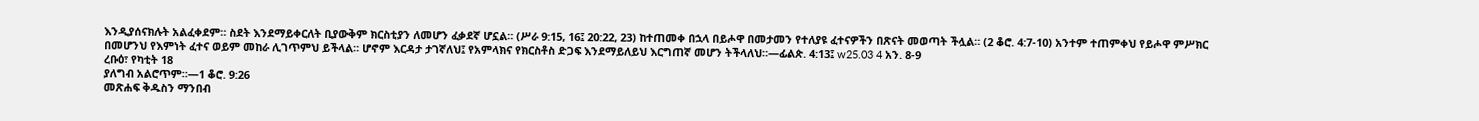እንዲያሰናክሉት አልፈቀደም። ስደት እንደማይቀርለት ቢያውቅም ክርስቲያን ለመሆን ፈቃደኛ ሆኗል። (ሥራ 9:15, 16፤ 20:22, 23) ከተጠመቀ በኋላ በይሖዋ በመታመን የተለያዩ ፈተናዎችን በጽናት መወጣት ችሏል። (2 ቆሮ. 4:7-10) አንተም ተጠምቀህ የይሖዋ ምሥክር በመሆንህ የእምነት ፈተና ወይም መከራ ሊገጥምህ ይችላል። ሆኖም እርዳታ ታገኛለህ፤ የአምላክና የክርስቶስ ድጋፍ እንደማይለይህ እርግጠኛ መሆን ትችላለህ።—ፊልጵ. 4:13፤ w25.03 4 አን. 8-9
ረቡዕ፣ የካቲት 18
ያለግብ አልሮጥም።—1 ቆሮ. 9:26
መጽሐፍ ቅዱስን ማንበብ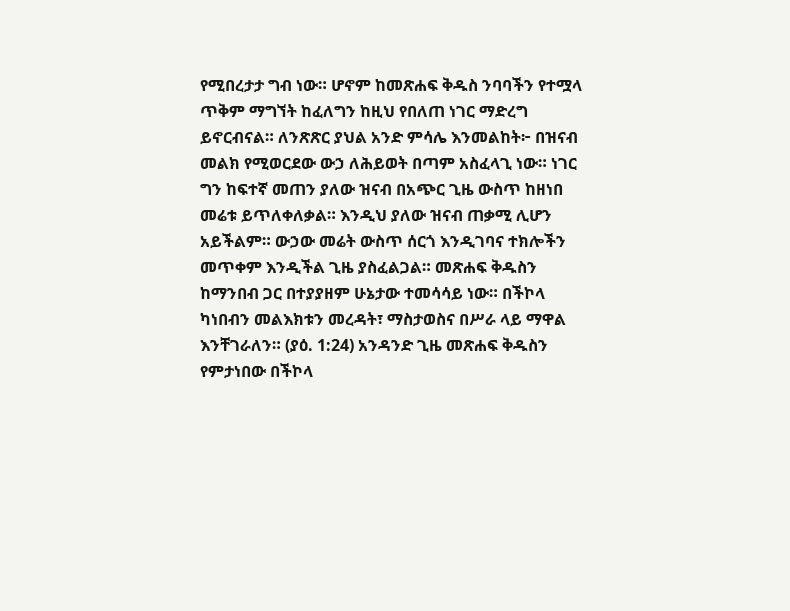የሚበረታታ ግብ ነው። ሆኖም ከመጽሐፍ ቅዱስ ንባባችን የተሟላ ጥቅም ማግኘት ከፈለግን ከዚህ የበለጠ ነገር ማድረግ ይኖርብናል። ለንጽጽር ያህል አንድ ምሳሌ እንመልከት፦ በዝናብ መልክ የሚወርደው ውኃ ለሕይወት በጣም አስፈላጊ ነው። ነገር ግን ከፍተኛ መጠን ያለው ዝናብ በአጭር ጊዜ ውስጥ ከዘነበ መሬቱ ይጥለቀለቃል። እንዲህ ያለው ዝናብ ጠቃሚ ሊሆን አይችልም። ውኃው መሬት ውስጥ ሰርጎ እንዲገባና ተክሎችን መጥቀም እንዲችል ጊዜ ያስፈልጋል። መጽሐፍ ቅዱስን ከማንበብ ጋር በተያያዘም ሁኔታው ተመሳሳይ ነው። በችኮላ ካነበብን መልእክቱን መረዳት፣ ማስታወስና በሥራ ላይ ማዋል እንቸገራለን። (ያዕ. 1:24) አንዳንድ ጊዜ መጽሐፍ ቅዱስን የምታነበው በችኮላ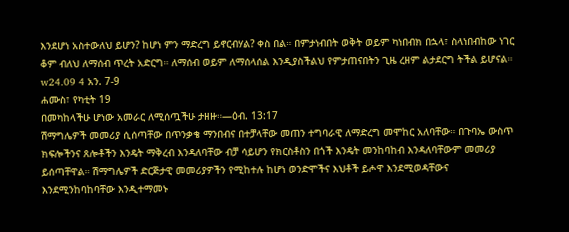እንደሆነ አስተውለህ ይሆን? ከሆነ ምን ማድረግ ይኖርብሃል? ቀስ በል። በምታነብበት ወቅት ወይም ካነበብክ በኋላ፣ ስላነበብከው ነገር ቆም ብለህ ለማሰብ ጥረት አድርግ። ለማሰብ ወይም ለማሰላሰል እንዲያስችልህ የምታጠናበትን ጊዜ ረዘም ልታደርግ ትችል ይሆናል። w24.09 4 አን. 7-9
ሐሙስ፣ የካቲት 19
በመካከላችሁ ሆነው አመራር ለሚሰጧችሁ ታዘዙ።—ዕብ. 13:17
ሽማግሌዎች መመሪያ ሲሰጣቸው በጥንቃቄ ማንበብና በተቻላቸው መጠን ተግባራዊ ለማድረግ መሞከር አለባቸው። በጉባኤ ውስጥ ክፍሎችንና ጸሎቶችን እንዴት ማቅረብ እንዳለባቸው ብቻ ሳይሆን የክርስቶስን በጎች እንዴት መንከባከብ እንዳለባቸውም መመሪያ ይሰጣቸዋል። ሽማግሌዎች ድርጅታዊ መመሪያዎችን የሚከተሉ ከሆነ ወንድሞችና እህቶች ይሖዋ እንደሚወዳቸውና እንደሚንከባከባቸው እንዲተማመኑ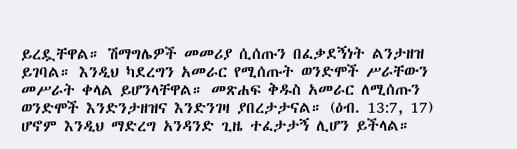ይረዷቸዋል። ሽማግሌዎች መመሪያ ሲሰጡን በፈቃደኝነት ልንታዘዝ ይገባል። እንዲህ ካደረግን አመራር የሚሰጡት ወንድሞች ሥራቸውን መሥራት ቀላል ይሆንላቸዋል። መጽሐፍ ቅዱስ አመራር ለሚሰጡን ወንድሞች እንድንታዘዝና እንድንገዛ ያበረታታናል። (ዕብ. 13:7, 17) ሆኖም እንዲህ ማድረግ አንዳንድ ጊዜ ተፈታታኝ ሊሆን ይችላል።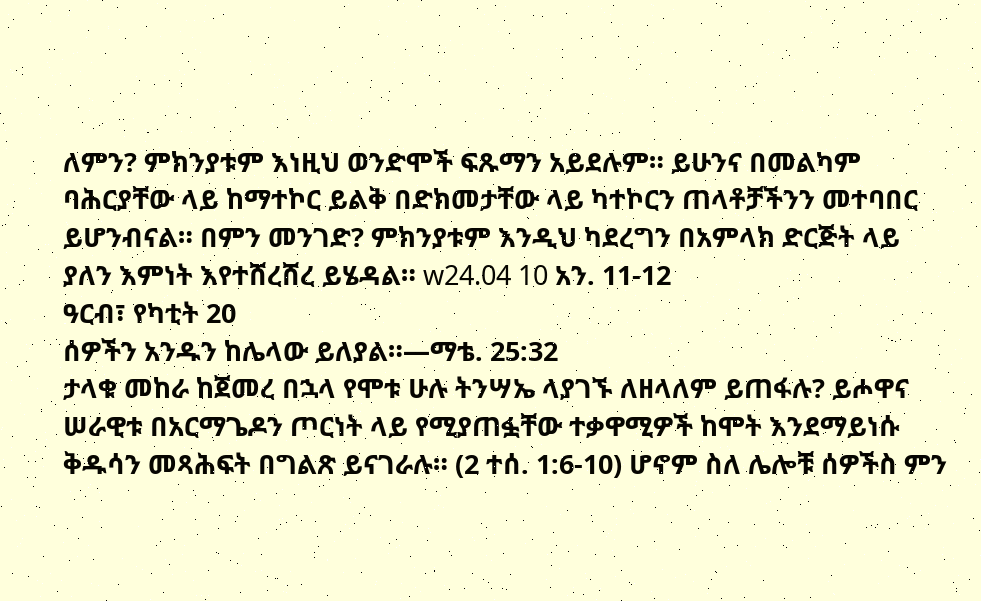ለምን? ምክንያቱም እነዚህ ወንድሞች ፍጹማን አይደሉም። ይሁንና በመልካም ባሕርያቸው ላይ ከማተኮር ይልቅ በድክመታቸው ላይ ካተኮርን ጠላቶቻችንን መተባበር ይሆንብናል። በምን መንገድ? ምክንያቱም እንዲህ ካደረግን በአምላክ ድርጅት ላይ ያለን እምነት እየተሸረሸረ ይሄዳል። w24.04 10 አን. 11-12
ዓርብ፣ የካቲት 20
ሰዎችን አንዱን ከሌላው ይለያል።—ማቴ. 25:32
ታላቁ መከራ ከጀመረ በኋላ የሞቱ ሁሉ ትንሣኤ ላያገኙ ለዘላለም ይጠፋሉ? ይሖዋና ሠራዊቱ በአርማጌዶን ጦርነት ላይ የሚያጠፏቸው ተቃዋሚዎች ከሞት እንደማይነሱ ቅዱሳን መጻሕፍት በግልጽ ይናገራሉ። (2 ተሰ. 1:6-10) ሆኖም ስለ ሌሎቹ ሰዎችስ ምን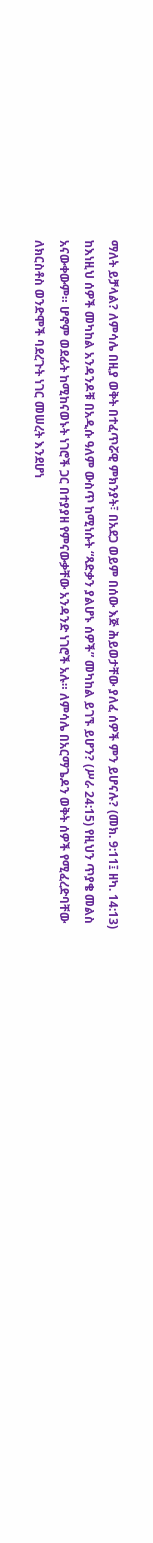ማለት ይቻላል? ለምሳሌ በዚያ ወቅት በተፈጥሯዊ ምክንያት፣ በአደጋ ወይም በሰው እጅ ሕይወታቸው ያለፈ ሰዎች ምን ይሆናሉ? (መክ. 9:11፤ ዘካ. 14:13) ከእነዚህ ሰዎች መካከል አንዳንዶቹ በአዲሱ ዓለም ውስጥ ከሚነሱት “ጻድቃን ያልሆኑ ሰዎች” መካከል ይገኙ ይሆን? (ሥራ 24:15) የዚህን ጥያቄ መልስ አናውቀውም። ሆኖም ወደፊት ከሚከናወኑት ነገሮች ጋር በተያያዘ የምናውቃቸው አንዳንድ ነገሮች አሉ። ለምሳሌ በአርማጌዶን ወቅት ሰዎች የሚፈረድባቸው ለክርስቶስ ወንድሞች ባደረጉት ነገር መሠረት እንደሆነ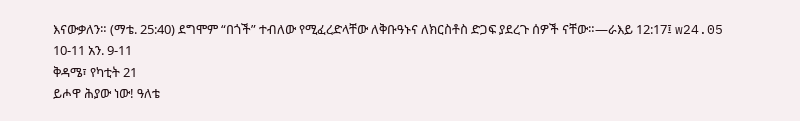እናውቃለን። (ማቴ. 25:40) ደግሞም “በጎች” ተብለው የሚፈረድላቸው ለቅቡዓኑና ለክርስቶስ ድጋፍ ያደረጉ ሰዎች ናቸው።—ራእይ 12:17፤ w24.05 10-11 አን. 9-11
ቅዳሜ፣ የካቲት 21
ይሖዋ ሕያው ነው! ዓለቴ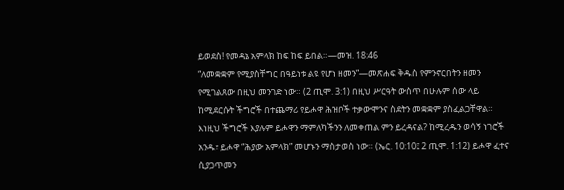ይወደስ! የመዳኔ አምላክ ከፍ ከፍ ይበል።—መዝ. 18:46
“ለመቋቋም የሚያስቸግር በዓይነቱ ልዩ የሆነ ዘመን”—መጽሐፍ ቅዱስ የምንኖርበትን ዘመን የሚገልጸው በዚህ መንገድ ነው። (2 ጢሞ. 3:1) በዚህ ሥርዓት ውስጥ በሁሉም ሰው ላይ ከሚደርሱት ችግሮች በተጨማሪ የይሖዋ ሕዝቦች ተቃውሞንና ስደትን መቋቋም ያስፈልጋቸዋል። እነዚህ ችግሮች እያሉም ይሖዋን ማምለካችንን ለመቀጠል ምን ይረዳናል? ከሚረዱን ወሳኝ ነገሮች አንዱ፣ ይሖዋ “ሕያው አምላክ” መሆኑን ማስታወስ ነው። (ኤር. 10:10፤ 2 ጢሞ. 1:12) ይሖዋ ፈተና ሲያጋጥመን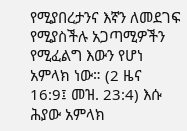የሚያበረታንና እኛን ለመደገፍ የሚያስችሉ አጋጣሚዎችን የሚፈልግ እውን የሆነ አምላክ ነው። (2 ዜና 16:9፤ መዝ. 23:4) እሱ ሕያው አምላክ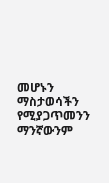መሆኑን ማስታወሳችን የሚያጋጥመንን ማንኛውንም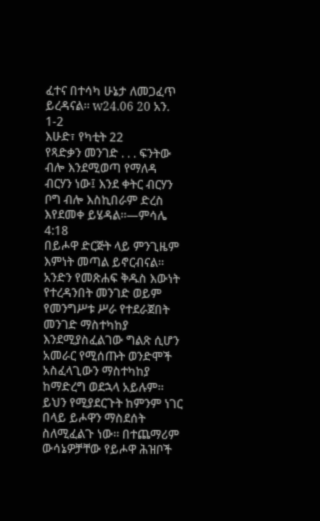ፈተና በተሳካ ሁኔታ ለመጋፈጥ ይረዳናል። w24.06 20 አን. 1-2
እሁድ፣ የካቲት 22
የጻድቃን መንገድ . . . ፍንትው ብሎ እንደሚወጣ የማለዳ ብርሃን ነው፤ እንደ ቀትር ብርሃን ቦግ ብሎ እስኪበራም ድረስ እየደመቀ ይሄዳል።—ምሳሌ 4:18
በይሖዋ ድርጅት ላይ ምንጊዜም እምነት መጣል ይኖርብናል። አንድን የመጽሐፍ ቅዱስ እውነት የተረዳንበት መንገድ ወይም የመንግሥቱ ሥራ የተደራጀበት መንገድ ማስተካከያ እንደሚያስፈልገው ግልጽ ሲሆን አመራር የሚሰጡት ወንድሞች አስፈላጊውን ማስተካከያ ከማድረግ ወደኋላ አይሉም። ይህን የሚያደርጉት ከምንም ነገር በላይ ይሖዋን ማስደሰት ስለሚፈልጉ ነው። በተጨማሪም ውሳኔዎቻቸው የይሖዋ ሕዝቦች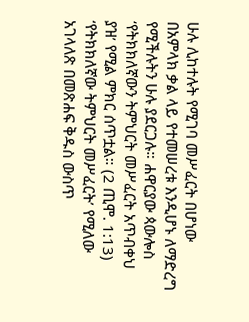ሁሉ ሊከተሉት የሚገባ መሥፈርት በሆነው በአምላክ ቃል ላይ የተመሠረቱ እንዲሆኑ ለማድረግ የሚችሉትን ሁሉ ያደርጋሉ። ሐዋርያው ጳውሎስ ‘የትክክለኛውን ትምህርት መሥፈርት አጥብቀህ ያዝ’ የሚል ምክር ሰጥቷል። (2 ጢሞ. 1:13) ‘የትክክለኛው ትምህርት መሥፈርት’ የሚለው አገላለጽ በመጽሐፍ ቅዱስ ውስጥ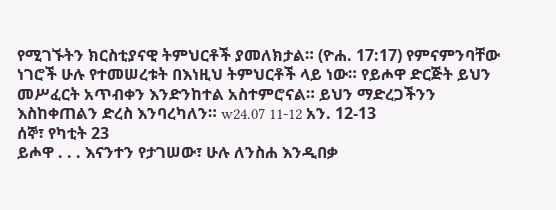የሚገኙትን ክርስቲያናዊ ትምህርቶች ያመለክታል። (ዮሐ. 17:17) የምናምንባቸው ነገሮች ሁሉ የተመሠረቱት በእነዚህ ትምህርቶች ላይ ነው። የይሖዋ ድርጅት ይህን መሥፈርት አጥብቀን እንድንከተል አስተምሮናል። ይህን ማድረጋችንን እስከቀጠልን ድረስ እንባረካለን። w24.07 11-12 አን. 12-13
ሰኞ፣ የካቲት 23
ይሖዋ . . . እናንተን የታገሠው፣ ሁሉ ለንስሐ እንዲበቃ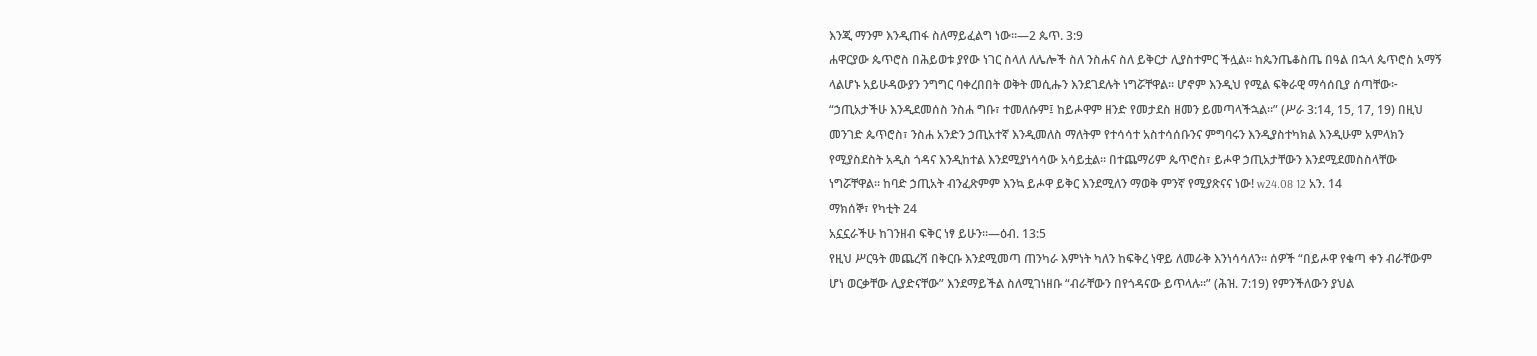እንጂ ማንም እንዲጠፋ ስለማይፈልግ ነው።—2 ጴጥ. 3:9
ሐዋርያው ጴጥሮስ በሕይወቱ ያየው ነገር ስላለ ለሌሎች ስለ ንስሐና ስለ ይቅርታ ሊያስተምር ችሏል። ከጴንጤቆስጤ በዓል በኋላ ጴጥሮስ አማኝ ላልሆኑ አይሁዳውያን ንግግር ባቀረበበት ወቅት መሲሑን እንደገደሉት ነግሯቸዋል። ሆኖም እንዲህ የሚል ፍቅራዊ ማሳሰቢያ ሰጣቸው፦ “ኃጢአታችሁ እንዲደመሰስ ንስሐ ግቡ፣ ተመለሱም፤ ከይሖዋም ዘንድ የመታደስ ዘመን ይመጣላችኋል።” (ሥራ 3:14, 15, 17, 19) በዚህ መንገድ ጴጥሮስ፣ ንስሐ አንድን ኃጢአተኛ እንዲመለስ ማለትም የተሳሳተ አስተሳሰቡንና ምግባሩን እንዲያስተካክል እንዲሁም አምላክን የሚያስደስት አዲስ ጎዳና እንዲከተል እንደሚያነሳሳው አሳይቷል። በተጨማሪም ጴጥሮስ፣ ይሖዋ ኃጢአታቸውን እንደሚደመስስላቸው ነግሯቸዋል። ከባድ ኃጢአት ብንፈጽምም እንኳ ይሖዋ ይቅር እንደሚለን ማወቅ ምንኛ የሚያጽናና ነው! w24.08 12 አን. 14
ማክሰኞ፣ የካቲት 24
አኗኗራችሁ ከገንዘብ ፍቅር ነፃ ይሁን።—ዕብ. 13:5
የዚህ ሥርዓት መጨረሻ በቅርቡ እንደሚመጣ ጠንካራ እምነት ካለን ከፍቅረ ነዋይ ለመራቅ እንነሳሳለን። ሰዎች “በይሖዋ የቁጣ ቀን ብራቸውም ሆነ ወርቃቸው ሊያድናቸው” እንደማይችል ስለሚገነዘቡ “ብራቸውን በየጎዳናው ይጥላሉ።” (ሕዝ. 7:19) የምንችለውን ያህል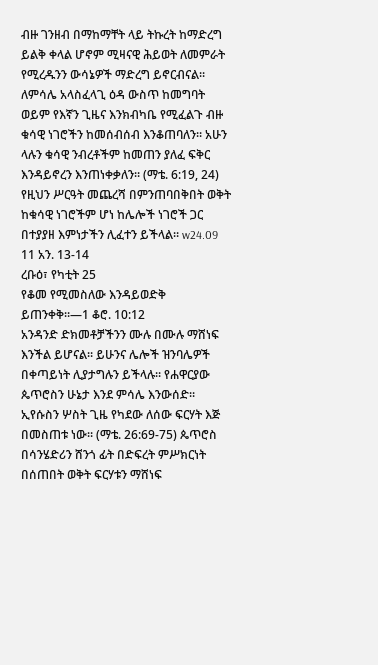ብዙ ገንዘብ በማከማቸት ላይ ትኩረት ከማድረግ ይልቅ ቀላል ሆኖም ሚዛናዊ ሕይወት ለመምራት የሚረዱንን ውሳኔዎች ማድረግ ይኖርብናል። ለምሳሌ አላስፈላጊ ዕዳ ውስጥ ከመግባት ወይም የእኛን ጊዜና እንክብካቤ የሚፈልጉ ብዙ ቁሳዊ ነገሮችን ከመሰብሰብ እንቆጠባለን። አሁን ላሉን ቁሳዊ ንብረቶችም ከመጠን ያለፈ ፍቅር እንዳይኖረን እንጠነቀቃለን። (ማቴ. 6:19, 24) የዚህን ሥርዓት መጨረሻ በምንጠባበቅበት ወቅት ከቁሳዊ ነገሮችም ሆነ ከሌሎች ነገሮች ጋር በተያያዘ እምነታችን ሊፈተን ይችላል። w24.09 11 አን. 13-14
ረቡዕ፣ የካቲት 25
የቆመ የሚመስለው እንዳይወድቅ ይጠንቀቅ።—1 ቆሮ. 10:12
አንዳንድ ድክመቶቻችንን ሙሉ በሙሉ ማሸነፍ እንችል ይሆናል። ይሁንና ሌሎች ዝንባሌዎች በቀጣይነት ሊያታግሉን ይችላሉ። የሐዋርያው ጴጥሮስን ሁኔታ እንደ ምሳሌ እንውሰድ። ኢየሱስን ሦስት ጊዜ የካደው ለሰው ፍርሃት እጅ በመስጠቱ ነው። (ማቴ. 26:69-75) ጴጥሮስ በሳንሄድሪን ሸንጎ ፊት በድፍረት ምሥክርነት በሰጠበት ወቅት ፍርሃቱን ማሸነፍ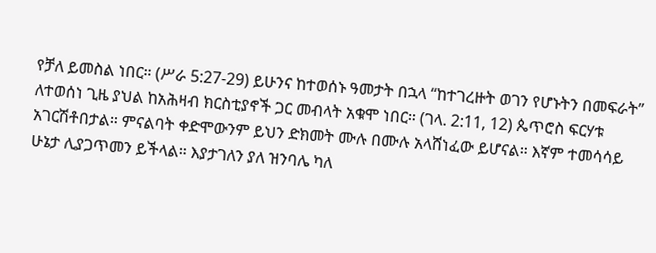የቻለ ይመስል ነበር። (ሥራ 5:27-29) ይሁንና ከተወሰኑ ዓመታት በኋላ “ከተገረዙት ወገን የሆኑትን በመፍራት” ለተወሰነ ጊዜ ያህል ከአሕዛብ ክርስቲያኖች ጋር መብላት አቁሞ ነበር። (ገላ. 2:11, 12) ጴጥሮስ ፍርሃቱ አገርሽቶበታል። ምናልባት ቀድሞውንም ይህን ድክመት ሙሉ በሙሉ አላሸነፈው ይሆናል። እኛም ተመሳሳይ ሁኔታ ሊያጋጥመን ይችላል። እያታገለን ያለ ዝንባሌ ካለ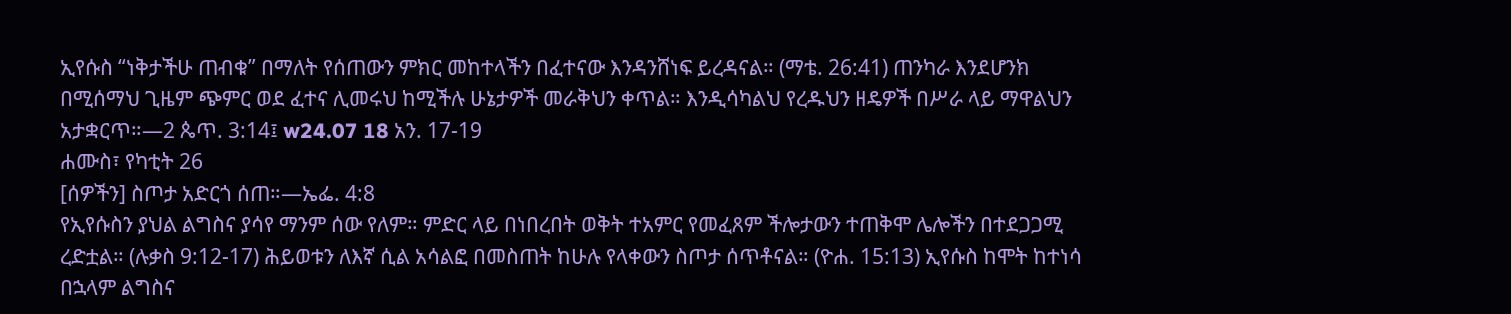ኢየሱስ “ነቅታችሁ ጠብቁ” በማለት የሰጠውን ምክር መከተላችን በፈተናው እንዳንሸነፍ ይረዳናል። (ማቴ. 26:41) ጠንካራ እንደሆንክ በሚሰማህ ጊዜም ጭምር ወደ ፈተና ሊመሩህ ከሚችሉ ሁኔታዎች መራቅህን ቀጥል። እንዲሳካልህ የረዱህን ዘዴዎች በሥራ ላይ ማዋልህን አታቋርጥ።—2 ጴጥ. 3:14፤ w24.07 18 አን. 17-19
ሐሙስ፣ የካቲት 26
[ሰዎችን] ስጦታ አድርጎ ሰጠ።—ኤፌ. 4:8
የኢየሱስን ያህል ልግስና ያሳየ ማንም ሰው የለም። ምድር ላይ በነበረበት ወቅት ተአምር የመፈጸም ችሎታውን ተጠቅሞ ሌሎችን በተደጋጋሚ ረድቷል። (ሉቃስ 9:12-17) ሕይወቱን ለእኛ ሲል አሳልፎ በመስጠት ከሁሉ የላቀውን ስጦታ ሰጥቶናል። (ዮሐ. 15:13) ኢየሱስ ከሞት ከተነሳ በኋላም ልግስና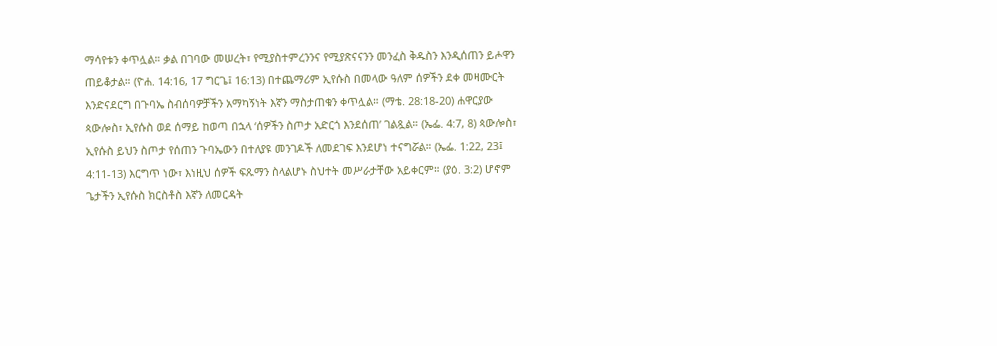ማሳየቱን ቀጥሏል። ቃል በገባው መሠረት፣ የሚያስተምረንንና የሚያጽናናንን መንፈስ ቅዱስን እንዲሰጠን ይሖዋን ጠይቆታል። (ዮሐ. 14:16, 17 ግርጌ፤ 16:13) በተጨማሪም ኢየሱስ በመላው ዓለም ሰዎችን ደቀ መዛሙርት እንድናደርግ በጉባኤ ስብሰባዎቻችን አማካኝነት እኛን ማስታጠቁን ቀጥሏል። (ማቴ. 28:18-20) ሐዋርያው ጳውሎስ፣ ኢየሱስ ወደ ሰማይ ከወጣ በኋላ ‘ሰዎችን ስጦታ አድርጎ እንደሰጠ’ ገልጿል። (ኤፌ. 4:7, 8) ጳውሎስ፣ ኢየሱስ ይህን ስጦታ የሰጠን ጉባኤውን በተለያዩ መንገዶች ለመደገፍ እንደሆነ ተናግሯል። (ኤፌ. 1:22, 23፤ 4:11-13) እርግጥ ነው፣ እነዚህ ሰዎች ፍጹማን ስላልሆኑ ስህተት መሥራታቸው አይቀርም። (ያዕ. 3:2) ሆኖም ጌታችን ኢየሱስ ክርስቶስ እኛን ለመርዳት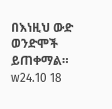በእነዚህ ውድ ወንድሞች ይጠቀማል። w24.10 18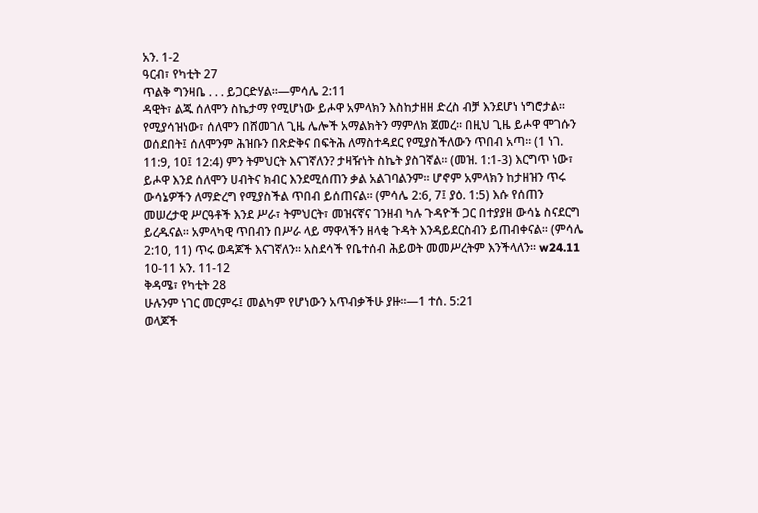አን. 1-2
ዓርብ፣ የካቲት 27
ጥልቅ ግንዛቤ . . . ይጋርድሃል።—ምሳሌ 2:11
ዳዊት፣ ልጁ ሰለሞን ስኬታማ የሚሆነው ይሖዋ አምላክን እስከታዘዘ ድረስ ብቻ እንደሆነ ነግሮታል። የሚያሳዝነው፣ ሰለሞን በሸመገለ ጊዜ ሌሎች አማልክትን ማምለክ ጀመረ። በዚህ ጊዜ ይሖዋ ሞገሱን ወሰደበት፤ ሰለሞንም ሕዝቡን በጽድቅና በፍትሕ ለማስተዳደር የሚያስችለውን ጥበብ አጣ። (1 ነገ. 11:9, 10፤ 12:4) ምን ትምህርት እናገኛለን? ታዛዥነት ስኬት ያስገኛል። (መዝ. 1:1-3) እርግጥ ነው፣ ይሖዋ እንደ ሰለሞን ሀብትና ክብር እንደሚሰጠን ቃል አልገባልንም። ሆኖም አምላክን ከታዘዝን ጥሩ ውሳኔዎችን ለማድረግ የሚያስችል ጥበብ ይሰጠናል። (ምሳሌ 2:6, 7፤ ያዕ. 1:5) እሱ የሰጠን መሠረታዊ ሥርዓቶች እንደ ሥራ፣ ትምህርት፣ መዝናኛና ገንዘብ ካሉ ጉዳዮች ጋር በተያያዘ ውሳኔ ስናደርግ ይረዱናል። አምላካዊ ጥበብን በሥራ ላይ ማዋላችን ዘላቂ ጉዳት እንዳይደርስብን ይጠብቀናል። (ምሳሌ 2:10, 11) ጥሩ ወዳጆች እናገኛለን። አስደሳች የቤተሰብ ሕይወት መመሥረትም እንችላለን። w24.11 10-11 አን. 11-12
ቅዳሜ፣ የካቲት 28
ሁሉንም ነገር መርምሩ፤ መልካም የሆነውን አጥብቃችሁ ያዙ።—1 ተሰ. 5:21
ወላጆች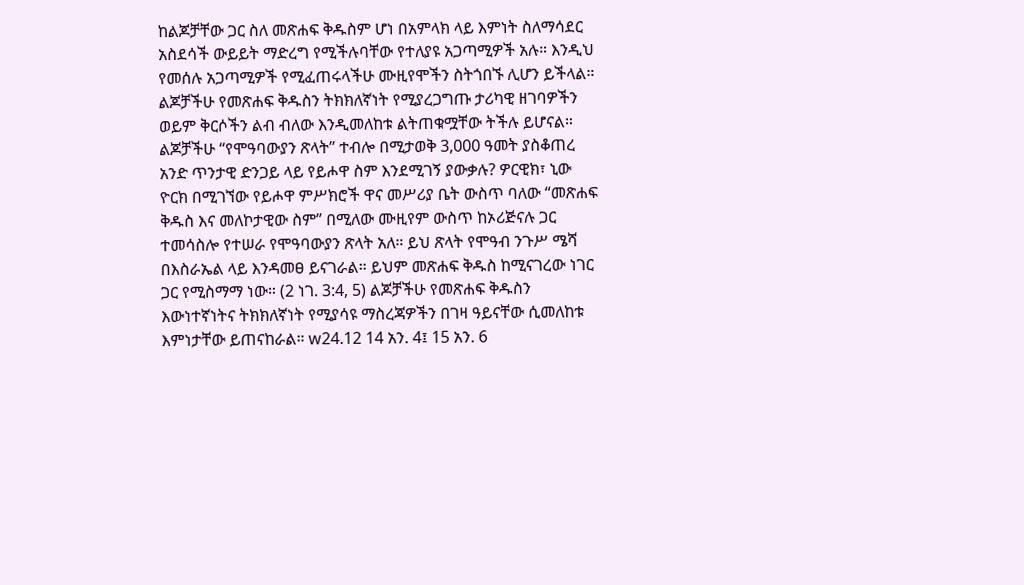ከልጆቻቸው ጋር ስለ መጽሐፍ ቅዱስም ሆነ በአምላክ ላይ እምነት ስለማሳደር አስደሳች ውይይት ማድረግ የሚችሉባቸው የተለያዩ አጋጣሚዎች አሉ። እንዲህ የመሰሉ አጋጣሚዎች የሚፈጠሩላችሁ ሙዚየሞችን ስትጎበኙ ሊሆን ይችላል። ልጆቻችሁ የመጽሐፍ ቅዱስን ትክክለኛነት የሚያረጋግጡ ታሪካዊ ዘገባዎችን ወይም ቅርሶችን ልብ ብለው እንዲመለከቱ ልትጠቁሟቸው ትችሉ ይሆናል። ልጆቻችሁ “የሞዓባውያን ጽላት” ተብሎ በሚታወቅ 3,000 ዓመት ያስቆጠረ አንድ ጥንታዊ ድንጋይ ላይ የይሖዋ ስም እንደሚገኝ ያውቃሉ? ዎርዊክ፣ ኒው ዮርክ በሚገኘው የይሖዋ ምሥክሮች ዋና መሥሪያ ቤት ውስጥ ባለው “መጽሐፍ ቅዱስ እና መለኮታዊው ስም” በሚለው ሙዚየም ውስጥ ከኦሪጅናሉ ጋር ተመሳስሎ የተሠራ የሞዓባውያን ጽላት አለ። ይህ ጽላት የሞዓብ ንጉሥ ሜሻ በእስራኤል ላይ እንዳመፀ ይናገራል። ይህም መጽሐፍ ቅዱስ ከሚናገረው ነገር ጋር የሚስማማ ነው። (2 ነገ. 3:4, 5) ልጆቻችሁ የመጽሐፍ ቅዱስን እውነተኛነትና ትክክለኛነት የሚያሳዩ ማስረጃዎችን በገዛ ዓይናቸው ሲመለከቱ እምነታቸው ይጠናከራል። w24.12 14 አን. 4፤ 15 አን. 6